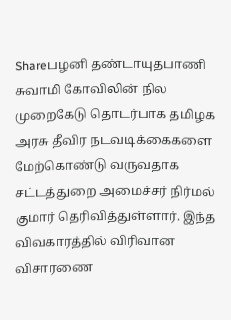Shareபழனி தண்டாயுதபாணி சுவாமி கோவிலின் நில முறைகேடு தொடர்பாக தமிழக அரசு தீவிர நடவடிக்கைகளை மேற்கொண்டு வருவதாக சட்டத்துறை அமைச்சர் நிர்மல் குமார் தெரிவித்துள்ளார். இந்த விவகாரத்தில் விரிவான விசாரணை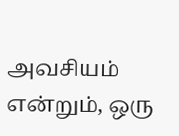அவசியம் என்றும், ஒரு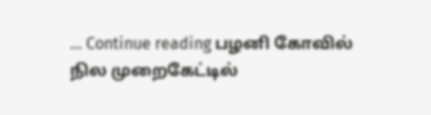… Continue reading பழனி கோவில் நில முறைகேட்டில்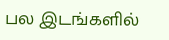பல இடங்களில்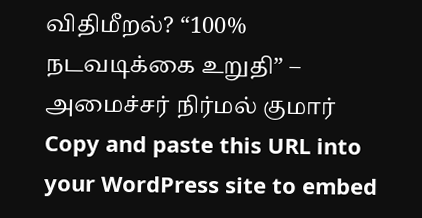விதிமீறல்? “100% நடவடிக்கை உறுதி” – அமைச்சர் நிர்மல் குமார்
Copy and paste this URL into your WordPress site to embed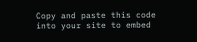Copy and paste this code into your site to embed